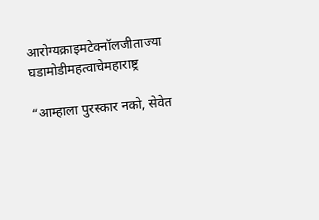आरोग्यक्राइमटेक्नॉलजीताज्या घडामोडीमहत्वाचेमहाराष्ट्र

“आम्हाला पुरस्कार नको, सेवेत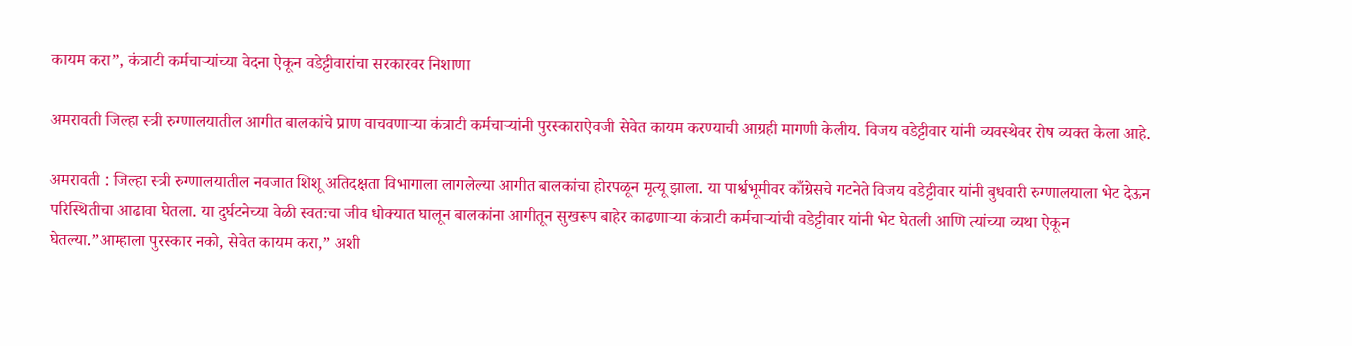कायम करा”, कंत्राटी कर्मचाऱ्यांच्या वेदना ऐकून वडेट्टीवारांचा सरकारवर निशाणा

अमरावती जिल्हा स्त्री रुग्णालयातील आगीत बालकांचे प्राण वाचवणाऱ्या कंत्राटी कर्मचाऱ्यांनी पुरस्काराऐवजी सेवेत कायम करण्याची आग्रही मागणी केलीय. विजय वडेट्टीवार यांनी व्यवस्थेवर रोष व्यक्त केला आहे.

अमरावती : जिल्हा स्त्री रुग्णालयातील नवजात शिशू अतिदक्षता विभागाला लागलेल्या आगीत बालकांचा होरपळून मृत्यू झाला. या पार्श्वभूमीवर काँग्रेसचे गटनेते विजय वडेट्टीवार यांनी बुधवारी रुग्णालयाला भेट देऊन परिस्थितीचा आढावा घेतला. या दुर्घटनेच्या वेळी स्वतःचा जीव धोक्यात घालून बालकांना आगीतून सुखरूप बाहेर काढणाऱ्या कंत्राटी कर्मचाऱ्यांची वडेट्टीवार यांनी भेट घेतली आणि त्यांच्या व्यथा ऐकून घेतल्या.”आम्हाला पुरस्कार नको, सेवेत कायम करा,” अशी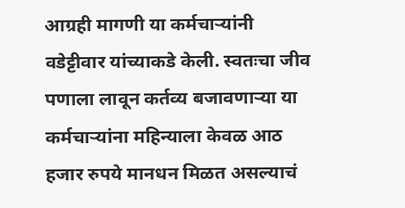आग्रही मागणी या कर्मचाऱ्यांनी वडेट्टीवार यांच्याकडे केली. स्वतःचा जीव पणाला लावून कर्तव्य बजावणाऱ्या या कर्मचाऱ्यांना महिन्याला केवळ आठ हजार रुपये मानधन मिळत असल्याचं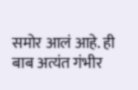समोर आलं आहे. ही बाब अत्यंत गंभीर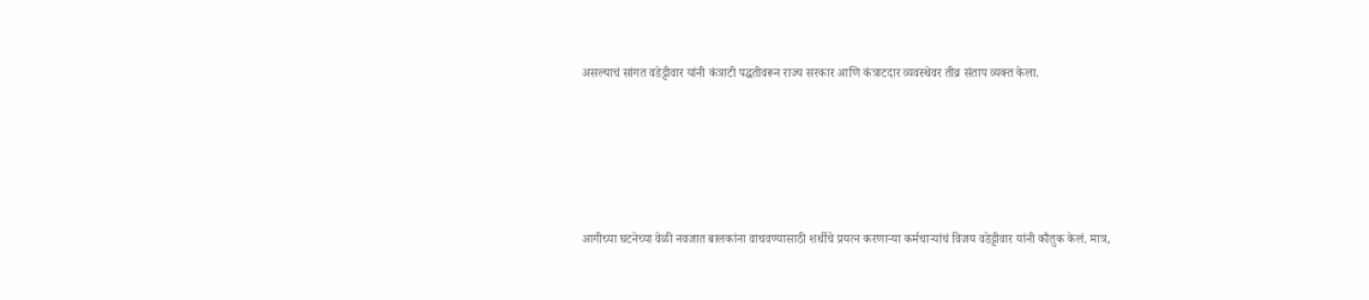असल्याचं सांगत वडेट्टीवार यांनी कंत्राटी पद्धतीवरून राज्य सरकार आणि कंत्राटदार व्यवस्थेवर तीव्र संताप व्यक्त केला.





आगीच्या घटनेच्या वेळी नवजात बालकांना वाचवण्यासाठी शर्थीचे प्रयत्न करणाऱ्या कर्मचाऱ्यांचं विजय वडेट्टीवार यांनी कौतुक केलं. मात्र,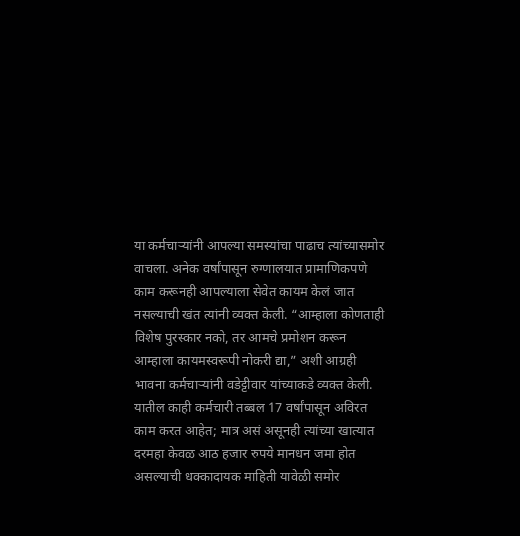या कर्मचाऱ्यांनी आपल्या समस्यांचा पाढाच त्यांच्यासमोर वाचला. अनेक वर्षांपासून रुग्णालयात प्रामाणिकपणे काम करूनही आपल्याला सेवेत कायम केलं जात नसल्याची खंत त्यांनी व्यक्त केली. “आम्हाला कोणताही विशेष पुरस्कार नको, तर आमचे प्रमोशन करून आम्हाला कायमस्वरूपी नोकरी द्या,” अशी आग्रही भावना कर्मचाऱ्यांनी वडेट्टीवार यांच्याकडे व्यक्त केली. यातील काही कर्मचारी तब्बल 17 वर्षांपासून अविरत काम करत आहेत; मात्र असं असूनही त्यांच्या खात्यात दरमहा केवळ आठ हजार रुपये मानधन जमा होत असल्याची धक्कादायक माहिती यावेळी समोर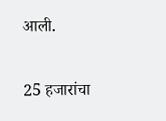आली.

25 हजारांचा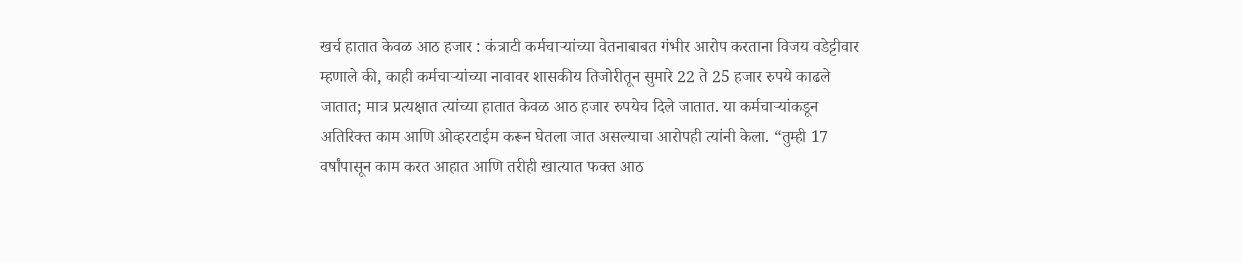खर्च हातात केवळ आठ हजार : कंत्राटी कर्मचाऱ्यांच्या वेतनाबाबत गंभीर आरोप करताना विजय वडेट्टीवार म्हणाले की, काही कर्मचाऱ्यांच्या नावावर शासकीय तिजोरीतून सुमारे 22 ते 25 हजार रुपये काढले जातात; मात्र प्रत्यक्षात त्यांच्या हातात केवळ आठ हजार रुपयेच दिले जातात. या कर्मचाऱ्यांकडून अतिरिक्त काम आणि ओव्हरटाईम करून घेतला जात असल्याचा आरोपही त्यांनी केला. “तुम्ही 17 वर्षांपासून काम करत आहात आणि तरीही खात्यात फक्त आठ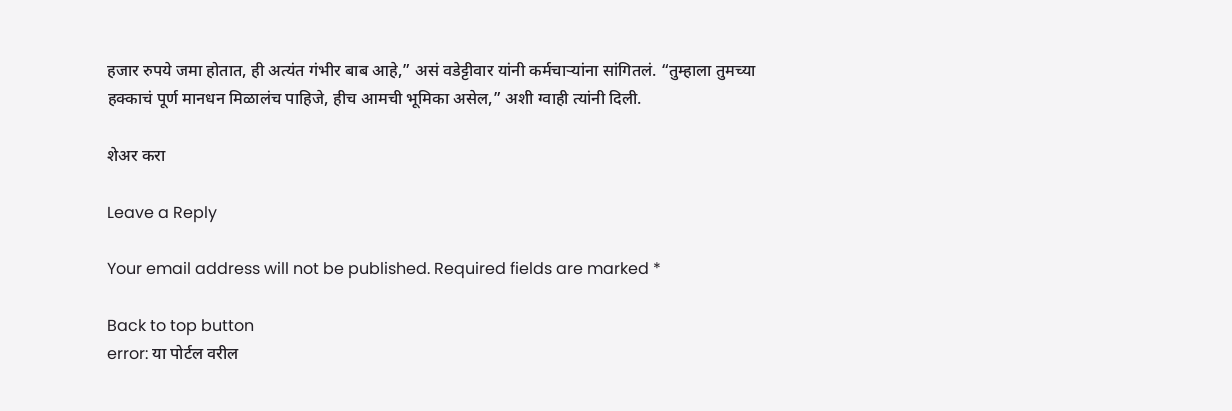हजार रुपये जमा होतात, ही अत्यंत गंभीर बाब आहे,” असं वडेट्टीवार यांनी कर्मचाऱ्यांना सांगितलं. “तुम्हाला तुमच्या हक्काचं पूर्ण मानधन मिळालंच पाहिजे, हीच आमची भूमिका असेल,” अशी ग्वाही त्यांनी दिली.

शेअर करा

Leave a Reply

Your email address will not be published. Required fields are marked *

Back to top button
error: या पोर्टल वरील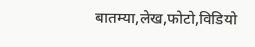बातम्या,लेख,फोटो,विडियो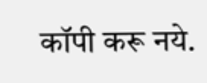कॉपी करू नये.